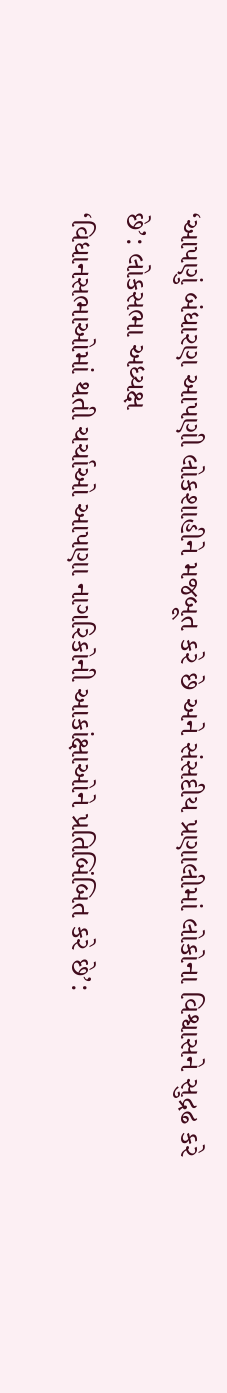‘આપણું બંધારણ આપણી લોકશાહીને મજબૂત કરે છે અને સંસદીય પ્રણાલીમાં લોકોના વિશ્વાસને સુદ્રઢ કરે છે’: લોકસભા અધ્યક્ષ
‘વિધાનસભાઓમાં થતી ચર્ચાઓ આપણા નાગરિકોની આકાંક્ષાઓને પ્રતિબિંબિત કરે છે’: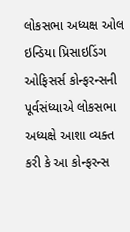લોકસભા અધ્યક્ષ ઓલ ઇન્ડિયા પ્રિસાઇડિંગ ઓફિસર્સ કોન્ફરન્સની પૂર્વસંધ્યાએ લોકસભા અધ્યક્ષે આશા વ્યક્ત કરી કે આ કોન્ફરન્સ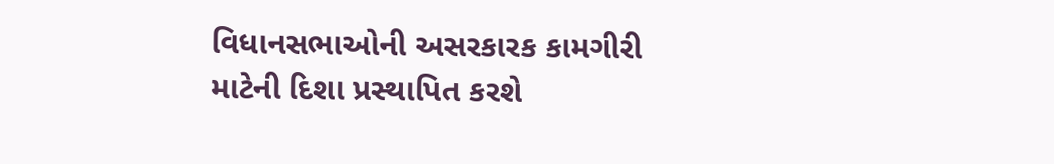વિધાનસભાઓની અસરકારક કામગીરી માટેની દિશા પ્રસ્થાપિત કરશે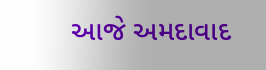આજે અમદાવાદ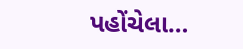પહોંચેલા…